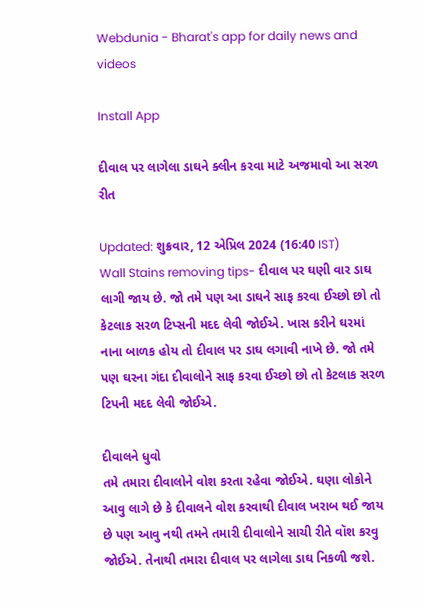Webdunia - Bharat's app for daily news and videos

Install App

દીવાલ પર લાગેલા ડાઘને ક્લીન કરવા માટે અજમાવો આ સરળ રીત

Updated: શુક્રવાર, 12 એપ્રિલ 2024 (16:40 IST)
Wall Stains removing tips- દીવાલ પર ઘણી વાર ડાઘ લાગી જાય છે. જો તમે પણ આ ડાઘને સાફ કરવા ઈચ્છો છો તો કેટલાક સરળ ટિપ્સની મદદ લેવી જોઈએ. ખાસ કરીને ઘરમાં નાના બાળક હોય તો દીવાલ પર ડાઘ લગાવી નાખે છે. જો તમે પણ ઘરના ગંદા દીવાલોને સાફ કરવા ઈચ્છો છો તો કેટલાક સરળ ટિપની મદદ લેવી જોઈએ.

દીવાલને ધુવો
તમે તમારા દીવાલોને વોશ કરતા રહેવા જોઈએ. ઘણા લોકોને આવુ લાગે છે કે દીવાલને વોશ કરવાથી દીવાલ ખરાબ થઈ જાય છે પણ આવુ નથી તમને તમારી દીવાલોને સાચી રીતે વૉશ કરવુ જોઈએ. તેનાથી તમારા દીવાલ પર લાગેલા ડાઘ નિકળી જશે.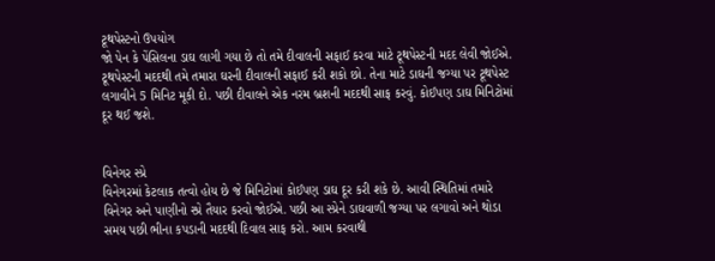ટૂથપેસ્ટનો ઉપયોગ
જો પેન કે પેંસિલના ડાઘ લાગી ગયા છે તો તમે દીવાલની સફાઈ કરવા માટે ટૂથપેસ્ટની મદદ લેવી જોઈએ. ટૂથપેસ્ટની મદદથી તમે તમારા ઘરની દીવાલની સફાઈ કરી શકો છો. તેના માટે ડાઘની જગ્યા પર ટૂથપેસ્ટ લગાવીને 5 મિનિટ મૂકી દો. પછી દીવાલને એક નરમ બ્રશની મદદથી સાફ કરવું. કોઈપણ ડાઘ મિનિટોમાં દૂર થઈ જશે.


વિનેગર સ્પ્રે
વિનેગરમાં કેટલાક તત્વો હોય છે જે મિનિટોમાં કોઈપણ ડાઘ દૂર કરી શકે છે. આવી સ્થિતિમાં તમારે વિનેગર અને પાણીનો સ્પ્રે તૈયાર કરવો જોઈએ. પછી આ સ્પ્રેને ડાઘવાળી જગ્યા પર લગાવો અને થોડા સમય પછી ભીના કપડાની મદદથી દિવાલ સાફ કરો. આમ કરવાથી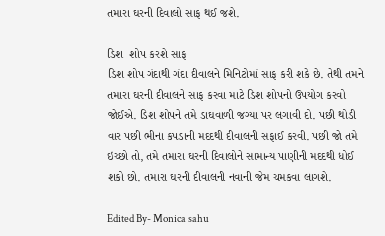તમારા ઘરની દિવાલો સાફ થઈ જશે.

ડિશ  શોપ કરશે સાફ
ડિશ શોપ ગંદાથી ગંદા દીવાલને મિનિટોમાં સાફ કરી શકે છે. તેથી તમને તમારા ઘરની દીવાલને સાફ કરવા માટે ડિશ શોપનો ઉપયોગ કરવો જોઈએ. ડિશ શોપને તમે ડાઘવાળી જગ્યા પર લગાવી દો. પછી થોડી વાર પછી ભીના કપડાની મદદથી દીવાલની સફાઈ કરવી. પછી જો તમે ઇચ્છો તો, તમે તમારા ઘરની દિવાલોને સામાન્ય પાણીની મદદથી ધોઈ શકો છો. તમારા ઘરની દીવાલની નવાની જેમ ચમકવા લાગશે.

Edited By- Monica sahu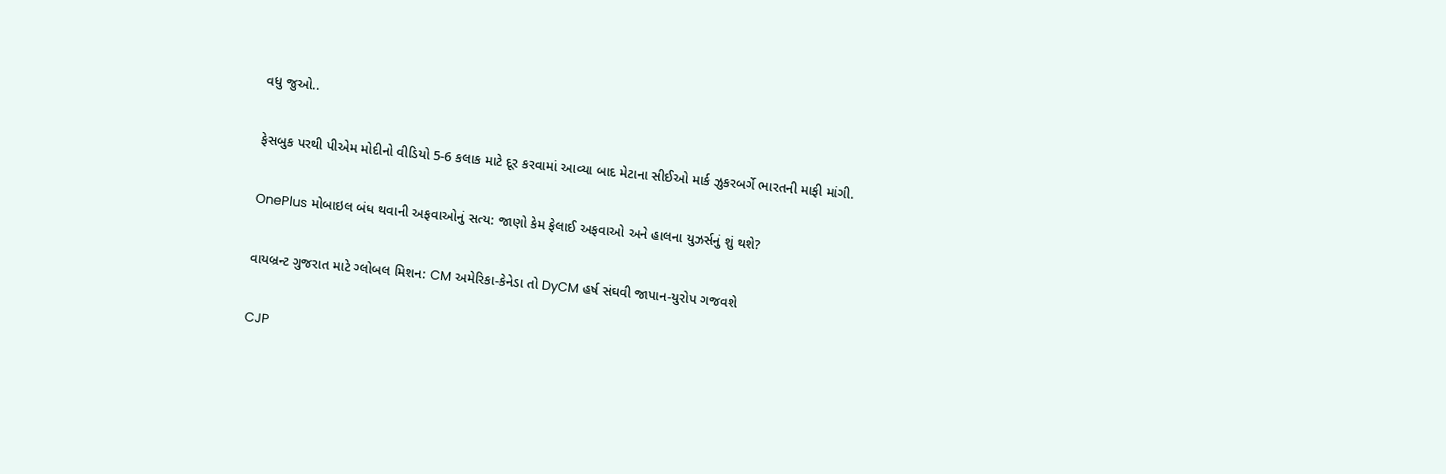વધુ જુઓ..

ફેસબુક પરથી પીએમ મોદીનો વીડિયો 5-6 કલાક માટે દૂર કરવામાં આવ્યા બાદ મેટાના સીઈઓ માર્ક ઝુકરબર્ગે ભારતની માફી માંગી.

OnePlus મોબાઇલ બંધ થવાની અફવાઓનું સત્ય: જાણો કેમ ફેલાઈ અફવાઓ અને હાલના યુઝર્સનું શું થશે?

વાયબ્રન્ટ ગુજરાત માટે ગ્લોબલ મિશન: CM અમેરિકા-કેનેડા તો DyCM હર્ષ સંઘવી જાપાન-યુરોપ ગજવશે

CJP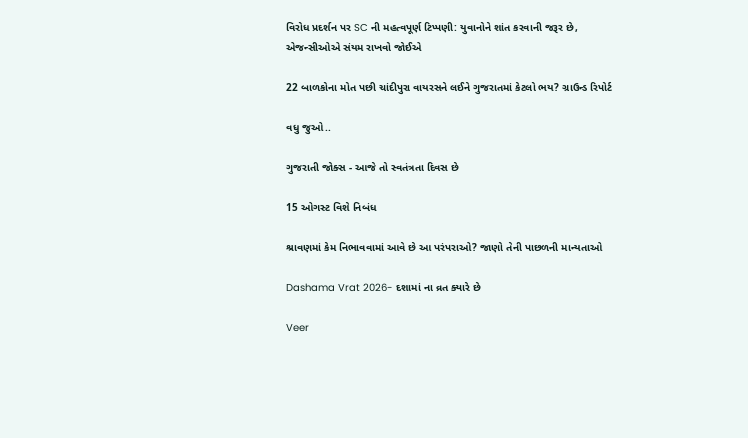વિરોધ પ્રદર્શન પર SC ની મહત્વપૂર્ણ ટિપ્પણી: યુવાનોને શાંત કરવાની જરૂર છે, એજન્સીઓએ સંયમ રાખવો જોઈએ

22 બાળકોના મોત પછી ચાંદીપુરા વાયરસને લઈને ગુજરાતમાં કેટલો ભય? ગ્રાઉન્ડ રિપોર્ટ

વધુ જુઓ..

ગુજરાતી જોક્સ - આજે તો સ્વતંત્રતા દિવસ છે

15 ઓગસ્ટ વિશે નિબંધ

શ્રાવણમાં કેમ નિભાવવામાં આવે છે આ પરંપરાઓ? જાણો તેની પાછળની માન્યતાઓ

Dashama Vrat 2026- દશામાં ના વ્રત ક્યારે છે

Veer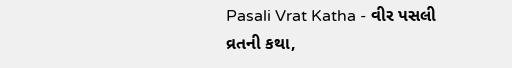Pasali Vrat Katha - વીર પસલી વ્રતની કથા,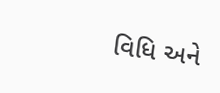વિધિ અને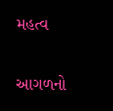મહત્વ

આગળનો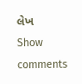લેખ
Show comments